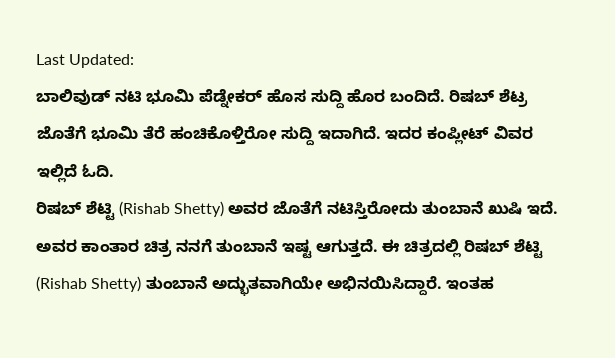Last Updated:
ಬಾಲಿವುಡ್ ನಟಿ ಭೂಮಿ ಪೆಡ್ನೇಕರ್ ಹೊಸ ಸುದ್ದಿ ಹೊರ ಬಂದಿದೆ. ರಿಷಬ್ ಶೆಟ್ರ ಜೊತೆಗೆ ಭೂಮಿ ತೆರೆ ಹಂಚಿಕೊಳ್ತಿರೋ ಸುದ್ದಿ ಇದಾಗಿದೆ. ಇದರ ಕಂಪ್ಲೀಟ್ ವಿವರ ಇಲ್ಲಿದೆ ಓದಿ.
ರಿಷಬ್ ಶೆಟ್ಟಿ (Rishab Shetty) ಅವರ ಜೊತೆಗೆ ನಟಿಸ್ತಿರೋದು ತುಂಬಾನೆ ಖುಷಿ ಇದೆ. ಅವರ ಕಾಂತಾರ ಚಿತ್ರ ನನಗೆ ತುಂಬಾನೆ ಇಷ್ಟ ಆಗುತ್ತದೆ. ಈ ಚಿತ್ರದಲ್ಲಿ ರಿಷಬ್ ಶೆಟ್ಟಿ (Rishab Shetty) ತುಂಬಾನೆ ಅದ್ಭುತವಾಗಿಯೇ ಅಭಿನಯಿಸಿದ್ದಾರೆ. ಇಂತಹ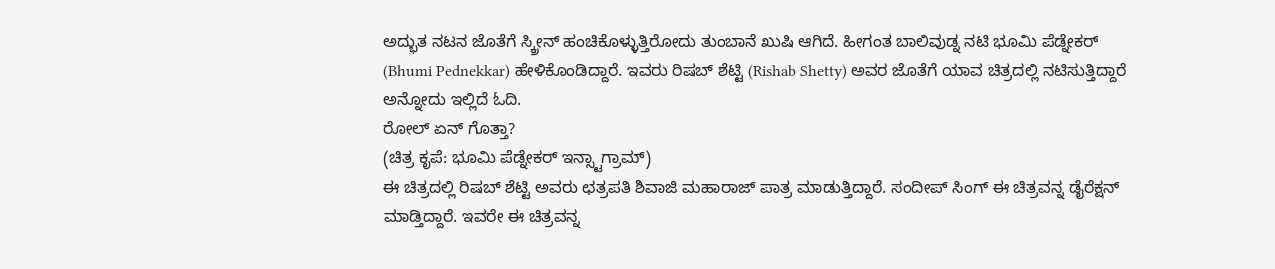ಅದ್ಭುತ ನಟನ ಜೊತೆಗೆ ಸ್ಕ್ರೀನ್ ಹಂಚಿಕೊಳ್ಳುತ್ತಿರೋದು ತುಂಬಾನೆ ಖುಷಿ ಆಗಿದೆ. ಹೀಗಂತ ಬಾಲಿವುಡ್ನ ನಟಿ ಭೂಮಿ ಪೆಡ್ನೇಕರ್ (Bhumi Pednekkar) ಹೇಳಿಕೊಂಡಿದ್ದಾರೆ. ಇವರು ರಿಷಬ್ ಶೆಟ್ಟಿ (Rishab Shetty) ಅವರ ಜೊತೆಗೆ ಯಾವ ಚಿತ್ರದಲ್ಲಿ ನಟಿಸುತ್ತಿದ್ದಾರೆ ಅನ್ನೋದು ಇಲ್ಲಿದೆ ಓದಿ.
ರೋಲ್ ಏನ್ ಗೊತ್ತಾ?
(ಚಿತ್ರ ಕೃಪೆ: ಭೂಮಿ ಪೆಡ್ನೇಕರ್ ಇನ್ಸ್ಟಾಗ್ರಾಮ್)
ಈ ಚಿತ್ರದಲ್ಲಿ ರಿಷಬ್ ಶೆಟ್ಟಿ ಅವರು ಛತ್ರಪತಿ ಶಿವಾಜಿ ಮಹಾರಾಜ್ ಪಾತ್ರ ಮಾಡುತ್ತಿದ್ದಾರೆ. ಸಂದೀಪ್ ಸಿಂಗ್ ಈ ಚಿತ್ರವನ್ನ ಡೈರೆಕ್ಷನ್ ಮಾಡ್ತಿದ್ದಾರೆ. ಇವರೇ ಈ ಚಿತ್ರವನ್ನ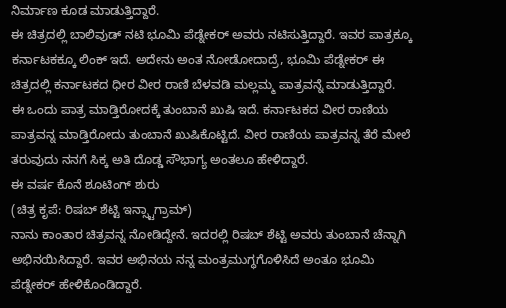ನಿರ್ಮಾಣ ಕೂಡ ಮಾಡುತ್ತಿದ್ದಾರೆ.
ಈ ಚಿತ್ರದಲ್ಲಿ ಬಾಲಿವುಡ್ ನಟಿ ಭೂಮಿ ಪೆಡ್ನೇಕರ್ ಅವರು ನಟಿಸುತ್ತಿದ್ದಾರೆ. ಇವರ ಪಾತ್ರಕ್ಕೂ ಕರ್ನಾಟಕಕ್ಕೂ ಲಿಂಕ್ ಇದೆ. ಅದೇನು ಅಂತ ನೋಡೋದಾದ್ರೆ, ಭೂಮಿ ಪೆಡ್ನೇಕರ್ ಈ ಚಿತ್ರದಲ್ಲಿ ಕರ್ನಾಟಕದ ಧೀರ ವೀರ ರಾಣಿ ಬೆಳವಡಿ ಮಲ್ಲಮ್ಮ ಪಾತ್ರವನ್ನೆ ಮಾಡುತ್ತಿದ್ದಾರೆ.
ಈ ಒಂದು ಪಾತ್ರ ಮಾಡ್ತಿರೋದಕ್ಕೆ ತುಂಬಾನೆ ಖುಷಿ ಇದೆ. ಕರ್ನಾಟಕದ ವೀರ ರಾಣಿಯ ಪಾತ್ರವನ್ನ ಮಾಡ್ತಿರೋದು ತುಂಬಾನೆ ಖುಷಿಕೊಟ್ಟಿದೆ. ವೀರ ರಾಣಿಯ ಪಾತ್ರವನ್ನ ತೆರೆ ಮೇಲೆ ತರುವುದು ನನಗೆ ಸಿಕ್ಕ ಅತಿ ದೊಡ್ಡ ಸೌಭಾಗ್ಯ ಅಂತಲೂ ಹೇಳಿದ್ದಾರೆ.
ಈ ವರ್ಷ ಕೊನೆ ಶೂಟಿಂಗ್ ಶುರು
(ಚಿತ್ರ ಕೃಪೆ: ರಿಷಬ್ ಶೆಟ್ಟಿ ಇನ್ಸ್ಟಾಗ್ರಾಮ್)
ನಾನು ಕಾಂತಾರ ಚಿತ್ರವನ್ನ ನೋಡಿದ್ದೇನೆ. ಇದರಲ್ಲಿ ರಿಷಬ್ ಶೆಟ್ಟಿ ಅವರು ತುಂಬಾನೆ ಚೆನ್ನಾಗಿ ಅಭಿನಯಿಸಿದ್ದಾರೆ. ಇವರ ಅಭಿನಯ ನನ್ನ ಮಂತ್ರಮುಗ್ಧಗೊಳಿಸಿದೆ ಅಂತೂ ಭೂಮಿ ಪೆಡ್ನೇಕರ್ ಹೇಳಿಕೊಂಡಿದ್ದಾರೆ.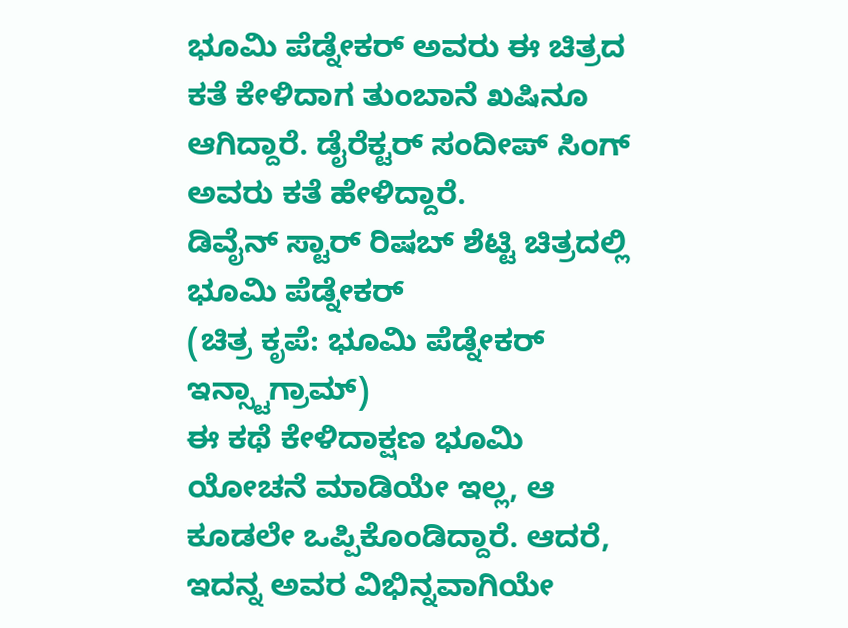ಭೂಮಿ ಪೆಡ್ನೇಕರ್ ಅವರು ಈ ಚಿತ್ರದ ಕತೆ ಕೇಳಿದಾಗ ತುಂಬಾನೆ ಖಷಿನೂ ಆಗಿದ್ದಾರೆ. ಡೈರೆಕ್ಟರ್ ಸಂದೀಪ್ ಸಿಂಗ್ ಅವರು ಕತೆ ಹೇಳಿದ್ದಾರೆ.
ಡಿವೈನ್ ಸ್ಟಾರ್ ರಿಷಬ್ ಶೆಟ್ಟಿ ಚಿತ್ರದಲ್ಲಿ ಭೂಮಿ ಪೆಡ್ನೇಕರ್
(ಚಿತ್ರ ಕೃಪೆ: ಭೂಮಿ ಪೆಡ್ನೇಕರ್ ಇನ್ಸ್ಟಾಗ್ರಾಮ್)
ಈ ಕಥೆ ಕೇಳಿದಾಕ್ಷಣ ಭೂಮಿ ಯೋಚನೆ ಮಾಡಿಯೇ ಇಲ್ಲ, ಆ ಕೂಡಲೇ ಒಪ್ಪಿಕೊಂಡಿದ್ದಾರೆ. ಆದರೆ, ಇದನ್ನ ಅವರ ವಿಭಿನ್ನವಾಗಿಯೇ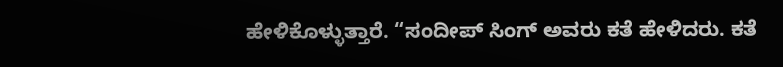ಹೇಳಿಕೊಳ್ಳುತ್ತಾರೆ. “ಸಂದೀಪ್ ಸಿಂಗ್ ಅವರು ಕತೆ ಹೇಳಿದರು. ಕತೆ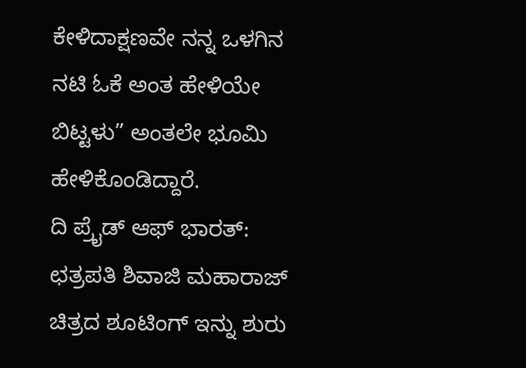ಕೇಳಿದಾಕ್ಷಣವೇ ನನ್ನ ಒಳಗಿನ ನಟಿ ಓಕೆ ಅಂತ ಹೇಳಿಯೇ ಬಿಟ್ಟಳು” ಅಂತಲೇ ಭೂಮಿ ಹೇಳಿಕೊಂಡಿದ್ದಾರೆ.
ದಿ ಪ್ರೈಡ್ ಆಫ್ ಭಾರತ್: ಛತ್ರಪತಿ ಶಿವಾಜಿ ಮಹಾರಾಜ್ ಚಿತ್ರದ ಶೂಟಿಂಗ್ ಇನ್ನು ಶುರು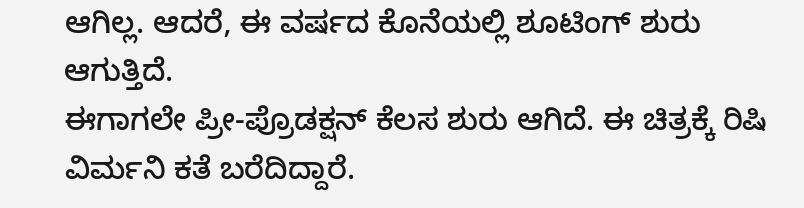ಆಗಿಲ್ಲ. ಆದರೆ, ಈ ವರ್ಷದ ಕೊನೆಯಲ್ಲಿ ಶೂಟಿಂಗ್ ಶುರು ಆಗುತ್ತಿದೆ.
ಈಗಾಗಲೇ ಪ್ರೀ-ಪ್ರೊಡಕ್ಷನ್ ಕೆಲಸ ಶುರು ಆಗಿದೆ. ಈ ಚಿತ್ರಕ್ಕೆ ರಿಷಿ ವಿರ್ಮನಿ ಕತೆ ಬರೆದಿದ್ದಾರೆ.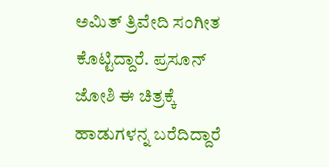ಅಮಿತ್ ತ್ರಿವೇದಿ ಸಂಗೀತ ಕೊಟ್ಟಿದ್ದಾರೆ. ಪ್ರಸೂನ್ ಜೋಶಿ ಈ ಚಿತ್ರಕ್ಕೆ ಹಾಡುಗಳನ್ನ ಬರೆದಿದ್ದಾರೆ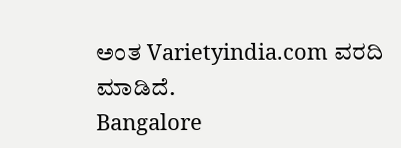ಅಂತ Varietyindia.com ವರದಿ ಮಾಡಿದೆ.
Bangalore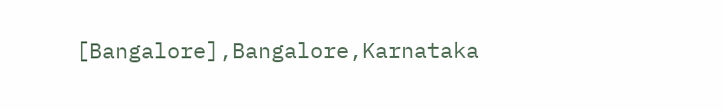[Bangalore],Bangalore,Karnataka